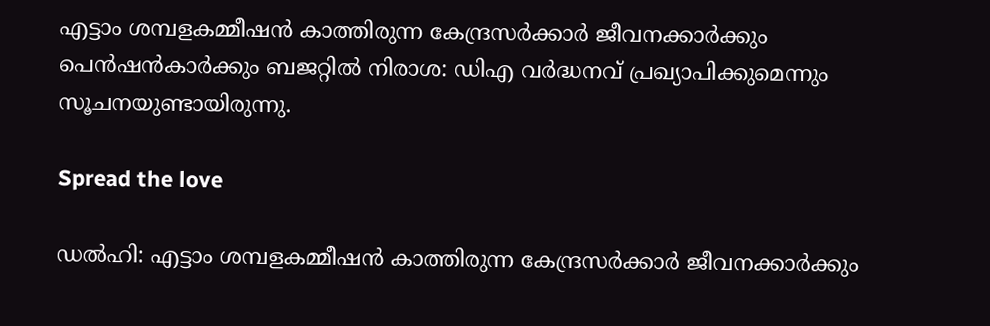എട്ടാം ശമ്പളകമ്മീഷൻ കാത്തിരുന്ന കേന്ദ്രസർക്കാർ ജീവനക്കാർക്കും പെൻഷൻകാർക്കും ബജറ്റില്‍ നിരാശ: ഡിഎ വർദ്ധനവ് പ്രഖ്യാപിക്കുമെന്നും സൂചനയുണ്ടായിരുന്നു.

Spread the love

ഡല്‍ഹി: എട്ടാം ശമ്പളകമ്മീഷൻ കാത്തിരുന്ന കേന്ദ്രസർക്കാർ ജീവനക്കാർക്കും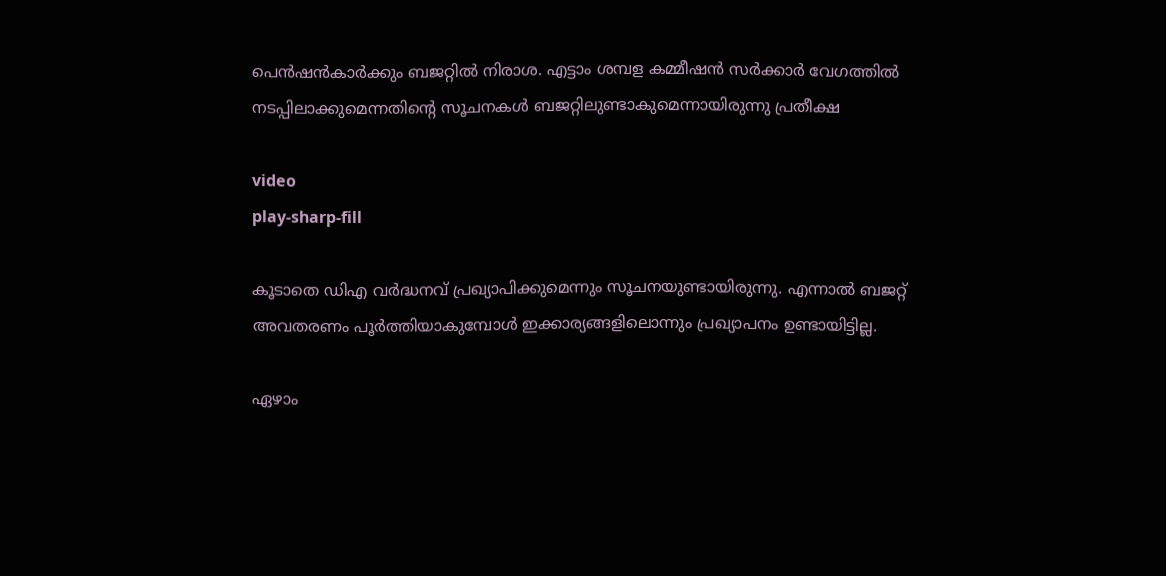പെൻഷൻകാർക്കും ബജറ്റില്‍ നിരാശ. എട്ടാം ശമ്പള കമ്മീഷന്‍ സര്‍ക്കാര്‍ വേഗത്തില്‍ നടപ്പിലാക്കുമെന്നതിന്റെ സൂചനകള്‍ ബജറ്റിലുണ്ടാകുമെന്നായിരുന്നു പ്രതീക്ഷ

video
play-sharp-fill

കൂടാതെ ഡിഎ വർദ്ധനവ് പ്രഖ്യാപിക്കുമെന്നും സൂചനയുണ്ടായിരുന്നു. എന്നാല്‍ ബജറ്റ് അവതരണം പൂർത്തിയാകുമ്പോള്‍ ഇക്കാര്യങ്ങളിലൊന്നും പ്രഖ്യാപനം ഉണ്ടായിട്ടില്ല.

ഏഴാം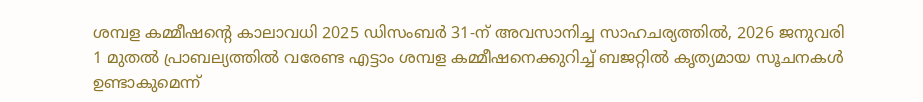ശമ്പള കമ്മീഷന്റെ കാലാവധി 2025 ഡിസംബർ 31-ന് അവസാനിച്ച സാഹചര്യത്തില്‍, 2026 ജനുവരി 1 മുതല്‍ പ്രാബല്യത്തില്‍ വരേണ്ട എട്ടാം ശമ്പള കമ്മീഷനെക്കുറിച്ച്‌ ബജറ്റില്‍ കൃത്യമായ സൂചനകള്‍ ഉണ്ടാകുമെന്ന്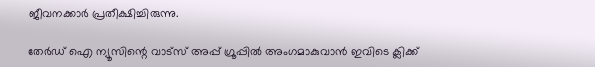ജീവനക്കാർ പ്രതീക്ഷിച്ചിരുന്നു.

തേർഡ് ഐ ന്യൂസിന്റെ വാട്സ് അപ്പ് ഗ്രൂപ്പിൽ അംഗമാകുവാൻ ഇവിടെ ക്ലിക്ക്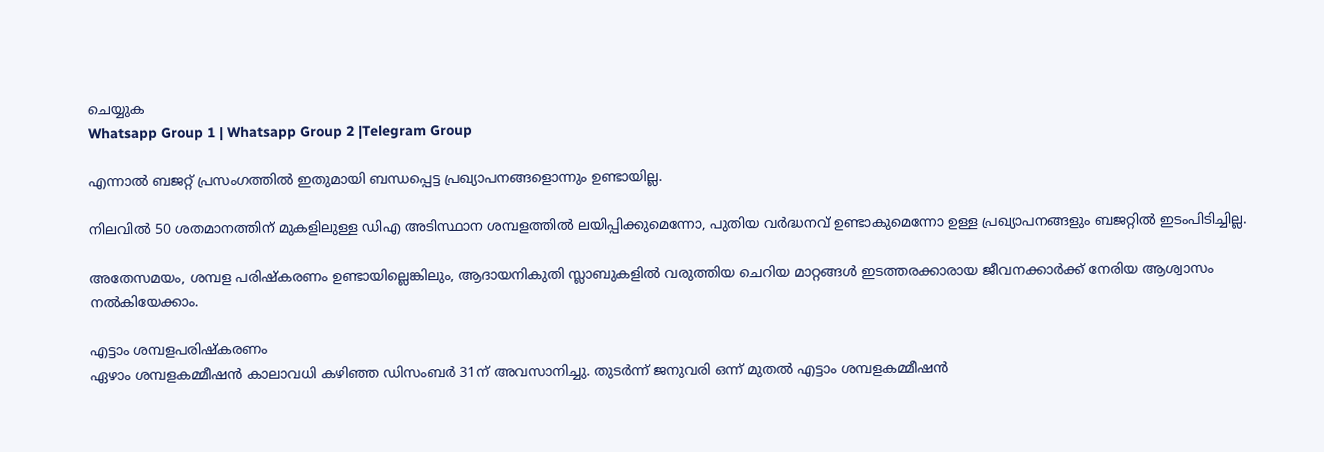ചെയ്യുക
Whatsapp Group 1 | Whatsapp Group 2 |Telegram Group

എന്നാല്‍ ബജറ്റ് പ്രസംഗത്തില്‍ ഇതുമായി ബന്ധപ്പെട്ട പ്രഖ്യാപനങ്ങളൊന്നും ഉണ്ടായില്ല.

നിലവില്‍ 50 ശതമാനത്തിന് മുകളിലുള്ള ഡിഎ അടിസ്ഥാന ശമ്പളത്തില്‍ ലയിപ്പിക്കുമെന്നോ, പുതിയ വർദ്ധനവ് ഉണ്ടാകുമെന്നോ ഉള്ള പ്രഖ്യാപനങ്ങളും ബജറ്റില്‍ ഇടംപിടിച്ചില്ല.

അതേസമയം, ശമ്പള പരിഷ്കരണം ഉണ്ടായില്ലെങ്കിലും, ആദായനികുതി സ്ലാബുകളില്‍ വരുത്തിയ ചെറിയ മാറ്റങ്ങള്‍ ഇടത്തരക്കാരായ ജീവനക്കാർക്ക് നേരിയ ആശ്വാസം നല്‍കിയേക്കാം.

എട്ടാം ശമ്പളപരിഷ്കരണം
ഏഴാം ശമ്പളകമ്മീഷൻ കാലാവധി കഴിഞ്ഞ ഡിസംബർ 31ന് അവസാനിച്ചു. തുടർന്ന് ജനുവരി ഒന്ന് മുതല്‍ എട്ടാം ശമ്പളകമ്മീഷൻ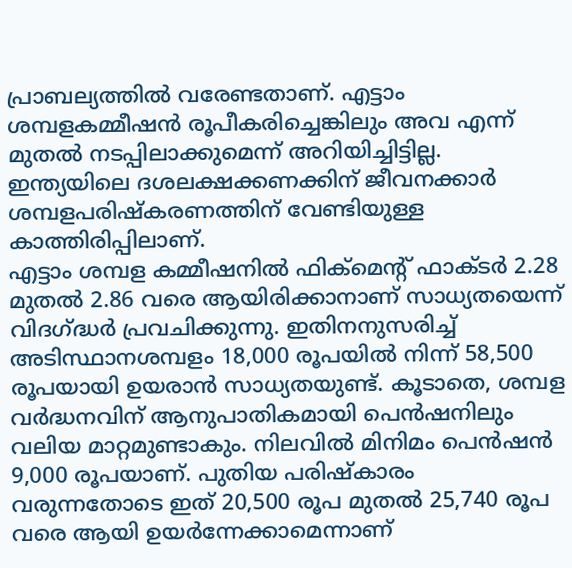പ്രാബല്യത്തില്‍ വരേണ്ടതാണ്. എട്ടാം ശമ്പളകമ്മീഷൻ രൂപീകരിച്ചെങ്കിലും അവ എന്ന് മുതല്‍ നടപ്പിലാക്കുമെന്ന് അറിയിച്ചിട്ടില്ല. ഇന്ത്യയിലെ ദശലക്ഷക്കണക്കിന് ജീവനക്കാർ ശമ്പളപരിഷ്കരണത്തിന് വേണ്ടിയുള്ള കാത്തിരിപ്പിലാണ്.
എട്ടാം ശമ്പള കമ്മീഷനില്‍ ഫിക്മെന്റ് ഫാക്ടർ 2.28 മുതല്‍ 2.86 വരെ ആയിരിക്കാനാണ് സാധ്യതയെന്ന് വിദഗ്ദ്ധർ പ്രവചിക്കുന്നു. ഇതിനനുസരിച്ച്‌ അടിസ്ഥാനശമ്പളം 18,000 രൂപയില്‍ നിന്ന് 58,500 രൂപയായി ഉയരാൻ സാധ്യതയുണ്ട്. കൂടാതെ, ശമ്പള വർദ്ധനവിന് ആനുപാതികമായി പെൻഷനിലും വലിയ മാറ്റമുണ്ടാകും. നിലവില്‍ മിനിമം പെൻഷൻ 9,000 രൂപയാണ്. പുതിയ പരിഷ്കാരം വരുന്നതോടെ ഇത് 20,500 രൂപ മുതല്‍ 25,740 രൂപ വരെ ആയി ഉയർന്നേക്കാമെന്നാണ്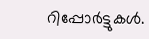റിപ്പോർട്ടുകള്‍.